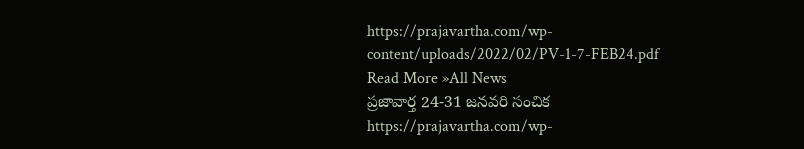https://prajavartha.com/wp-content/uploads/2022/02/PV-1-7-FEB24.pdf
Read More »All News
ప్రజావార్త 24-31 జనవరి సంచిక
https://prajavartha.com/wp-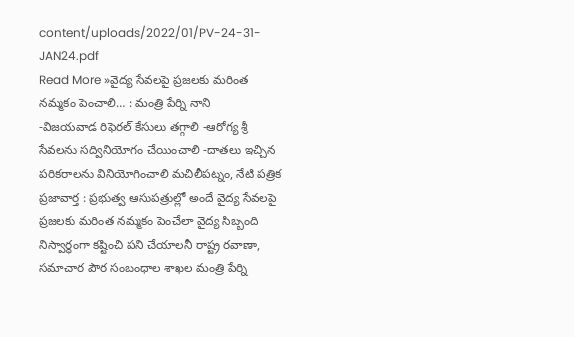content/uploads/2022/01/PV-24-31-JAN24.pdf
Read More »వైద్య సేవలపై ప్రజలకు మరింత నమ్మకం పెంచాలి… : మంత్రి పేర్ని నాని
-విజయవాడ రిఫెరల్ కేసులు తగ్గాలి -ఆరోగ్య శ్రీ సేవలను సద్వినియోగం చేయించాలి -దాతలు ఇచ్చిన పరికరాలను వినియోగించాలి మచిలీపట్నం, నేటి పత్రిక ప్రజావార్త : ప్రభుత్వ ఆసుపత్రుల్లో అందే వైద్య సేవలపై ప్రజలకు మరింత నమ్మకం పెంచేలా వైద్య సిబ్బంది నిస్వార్థంగా కష్టించి పని చేయాలనీ రాష్ట్ర రవాణా, సమాచార పౌర సంబంధాల శాఖల మంత్రి పేర్ని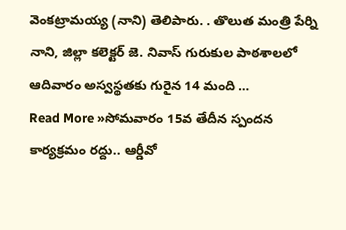వెంకట్రామయ్య (నాని) తెలిపారు. . తొలుత మంత్రి పేర్ని నాని, జిల్లా కలెక్టర్ జె. నివాస్ గురుకుల పాఠశాలలో ఆదివారం అస్వస్థతకు గురైన 14 మంది …
Read More »సోమవారం 15వ తేదీన స్పందన కార్యక్రమం రద్దు.. ఆర్డీవో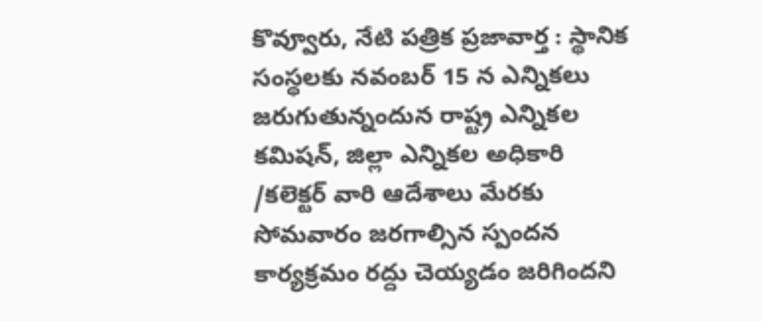కొవ్వూరు, నేటి పత్రిక ప్రజావార్త : స్థానిక సంస్థలకు నవంబర్ 15 న ఎన్నికలు జరుగుతున్నందున రాష్ట్ర ఎన్నికల కమిషన్, జిల్లా ఎన్నికల అధికారి /కలెక్టర్ వారి ఆదేశాలు మేరకు సోమవారం జరగాల్సిన స్పందన కార్యక్రమం రద్దు చెయ్యడం జరిగిందని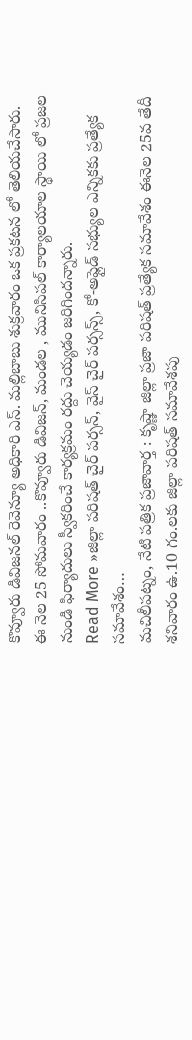కొవ్వూరు డివిజనల్ రెవెన్యూ అధికారి ఎస్. మల్లిబాబు శుక్రవారం ఒక ప్రకటన లో తెలియచేసారు. ఈ నెల 25 సోమవారం ..కొవ్వూరు డివిజన్, మండల , మునిసిపల్ కార్యాలయాల స్థాయి లో ప్రజల నుండి ఫిర్యాదులు స్వీకరించే కార్యక్రమం రద్దు చెయ్యడం జరిగిందన్నారు.
Read More »జిల్లా పరిషత్ చైర్ పర్సన్, వైస్ చైర్ పర్సన్స్, కో-అప్లైడ్ సభ్యుల ఎన్నికకు ప్రత్యేక సమావేశం…
మచిలీపట్నం, నేటి పత్రిక ప్రజావార్త : కృష్ణా జిల్లా ప్రజా పరిషత్ ప్రత్యేక సమావేశం ఈనెల 25వ తేదీ శనివారం ఉ.10 గం.లకు జిల్లా పరిషత్ సమావేశపు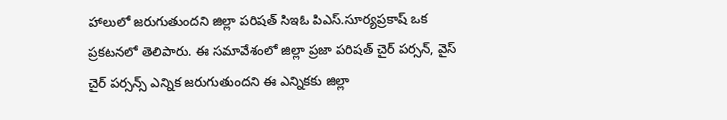హాలులో జరుగుతుందని జిల్లా పరిషత్ సిఇఓ పిఎస్.సూర్యప్రకాష్ ఒక ప్రకటనలో తెలిపారు. ఈ సమావేశంలో జిల్లా ప్రజా పరిషత్ చైర్ పర్సన్, వైస్ చైర్ పర్సన్స్ ఎన్నిక జరుగుతుందని ఈ ఎన్నికకు జిల్లా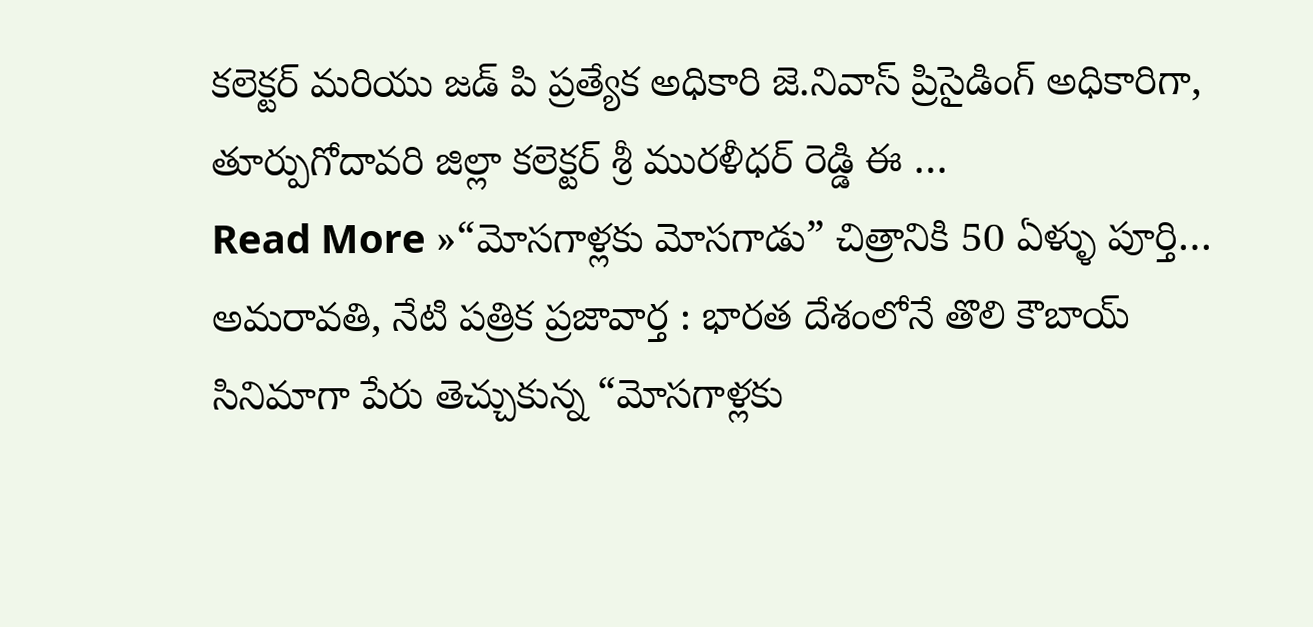కలెక్టర్ మరియు జడ్ పి ప్రత్యేక అధికారి జె.నివాస్ ప్రిసైడింగ్ అధికారిగా, తూర్పుగోదావరి జిల్లా కలెక్టర్ శ్రీ మురళీధర్ రెడ్డి ఈ …
Read More »“మోసగాళ్లకు మోసగాడు” చిత్రానికి 50 ఏళ్ళు పూర్తి…
అమరావతి, నేటి పత్రిక ప్రజావార్త : భారత దేశంలోనే తొలి కౌబాయ్ సినిమాగా పేరు తెచ్చుకున్న “మోసగాళ్లకు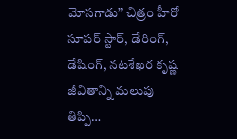మోసగాడు” చిత్రం హీరో సూపర్ స్టార్, డేరింగ్, డేషింగ్, నటశేఖర కృష్ణ జీవితాన్ని మలుపు తిప్పి…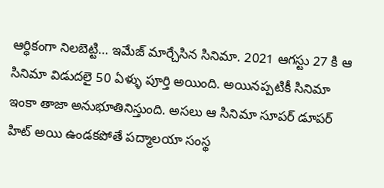ఆర్ధికంగా నిలబెట్టి… ఇమేజ్ మార్చేసిన సినిమా. 2021 ఆగస్టు 27 కి ఆ సినిమా విడుదలై 50 ఏళ్ళు పూర్తి అయింది. అయినప్పటికీ సినిమా ఇంకా తాజా అనుభూతినిస్తుంది. అసలు ఆ సినిమా సూపర్ డూపర్ హిట్ అయి ఉండకపోతే పద్మాలయా సంస్థ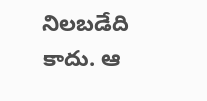నిలబడేది కాదు. ఆ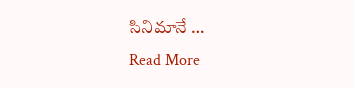సినిమానే …
Read More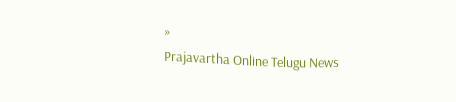»
Prajavartha Online Telugu News